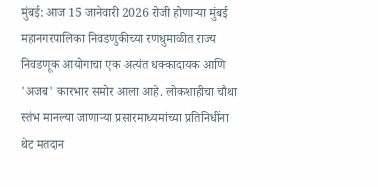मुंबई: आज 15 जानेवारी 2026 रोजी होणाऱ्या मुंबई महानगरपालिका निवडणुकीच्या रणधुमाळीत राज्य निवडणूक आयोगाचा एक अत्यंत धक्कादायक आणि 'अजब' कारभार समोर आला आहे. लोकशाहीचा चौथा स्तंभ मानल्या जाणाऱ्या प्रसारमाध्यमांच्या प्रतिनिधींना थेट मतदान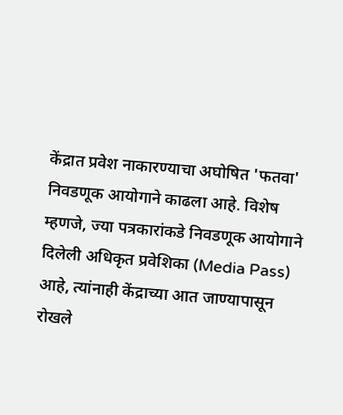केंद्रात प्रवेश नाकारण्याचा अघोषित 'फतवा' निवडणूक आयोगाने काढला आहे. विशेष म्हणजे, ज्या पत्रकारांकडे निवडणूक आयोगाने दिलेली अधिकृत प्रवेशिका (Media Pass) आहे, त्यांनाही केंद्राच्या आत जाण्यापासून रोखले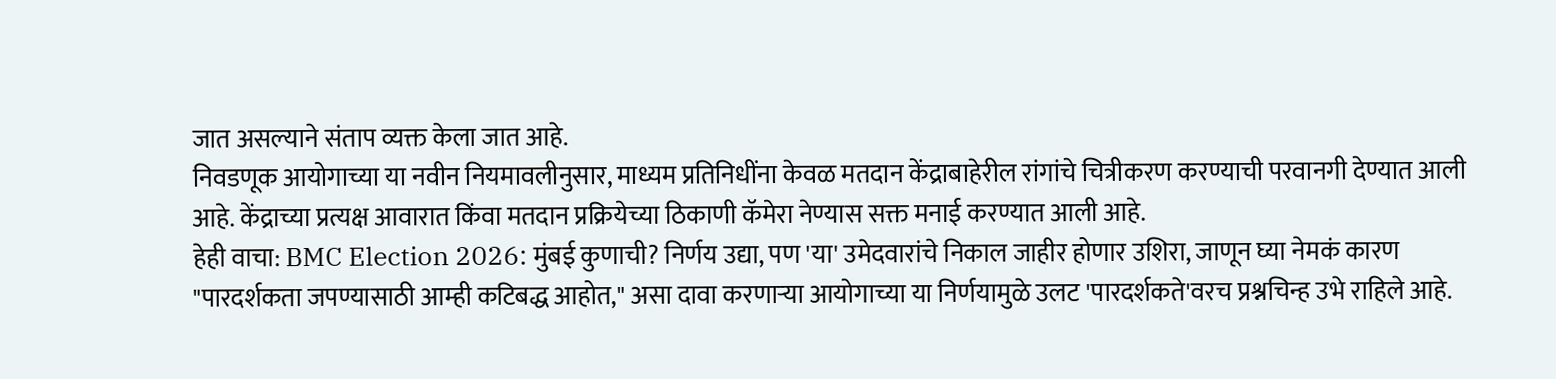जात असल्याने संताप व्यक्त केला जात आहे.
निवडणूक आयोगाच्या या नवीन नियमावलीनुसार, माध्यम प्रतिनिधींना केवळ मतदान केंद्राबाहेरील रांगांचे चित्रीकरण करण्याची परवानगी देण्यात आली आहे. केंद्राच्या प्रत्यक्ष आवारात किंवा मतदान प्रक्रियेच्या ठिकाणी कॅमेरा नेण्यास सक्त मनाई करण्यात आली आहे.
हेही वाचा: BMC Election 2026: मुंबई कुणाची? निर्णय उद्या, पण 'या' उमेदवारांचे निकाल जाहीर होणार उशिरा, जाणून घ्या नेमकं कारण
"पारदर्शकता जपण्यासाठी आम्ही कटिबद्ध आहोत," असा दावा करणाऱ्या आयोगाच्या या निर्णयामुळे उलट 'पारदर्शकते'वरच प्रश्नचिन्ह उभे राहिले आहे.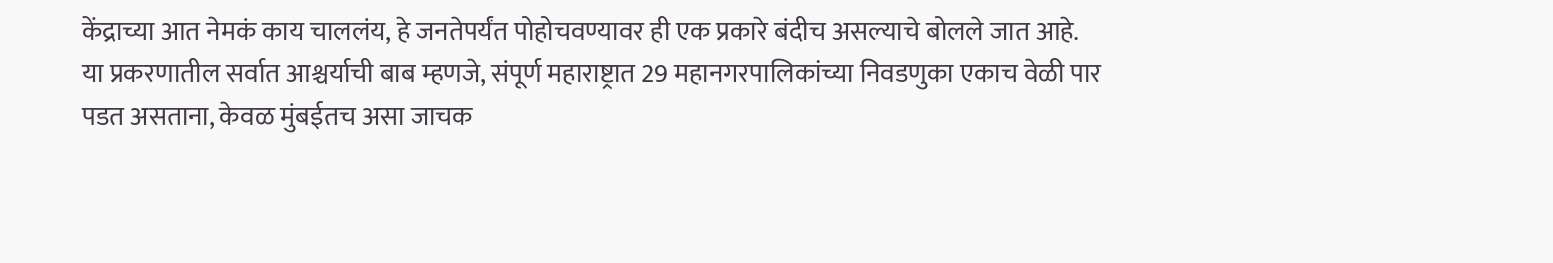केंद्राच्या आत नेमकं काय चाललंय, हे जनतेपर्यंत पोहोचवण्यावर ही एक प्रकारे बंदीच असल्याचे बोलले जात आहे.
या प्रकरणातील सर्वात आश्चर्याची बाब म्हणजे, संपूर्ण महाराष्ट्रात 29 महानगरपालिकांच्या निवडणुका एकाच वेळी पार पडत असताना, केवळ मुंबईतच असा जाचक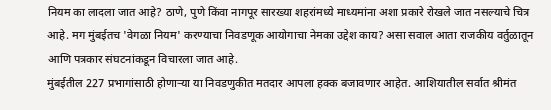नियम का लादला जात आहे? ठाणे, पुणे किंवा नागपूर सारख्या शहरांमध्ये माध्यमांना अशा प्रकारे रोखले जात नसल्याचे चित्र आहे. मग मुंबईतच 'वेगळा नियम' करण्याचा निवडणूक आयोगाचा नेमका उद्देश काय? असा सवाल आता राजकीय वर्तुळातून आणि पत्रकार संघटनांकडून विचारला जात आहे.
मुंबईतील 227 प्रभागांसाठी होणाऱ्या या निवडणुकीत मतदार आपला हक्क बजावणार आहेत. आशियातील सर्वात श्रीमंत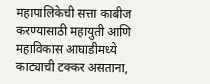महापालिकेची सत्ता काबीज करण्यासाठी महायुती आणि महाविकास आघाडीमध्ये काट्याची टक्कर असताना,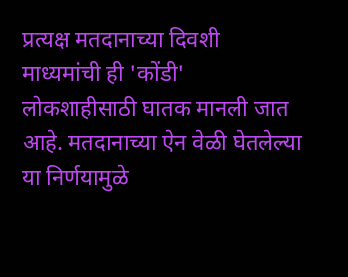प्रत्यक्ष मतदानाच्या दिवशी माध्यमांची ही 'कोंडी' लोकशाहीसाठी घातक मानली जात आहे. मतदानाच्या ऐन वेळी घेतलेल्या या निर्णयामुळे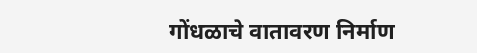गोंधळाचे वातावरण निर्माण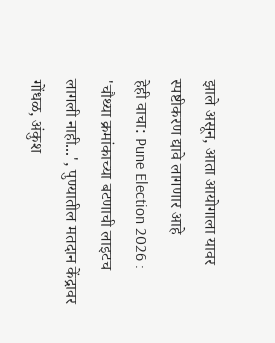झाले असून, आता आयोगाला यावर स्पष्टीकरण द्यावे लागणार आहे
हेही वाचा: Pune Election 2026 : 'चौथ्या क्रमांकाच्या बटणाची लाइटच लागली नाही...', पुण्यातील मतदान केंद्रावर गोंधळ, अंकुश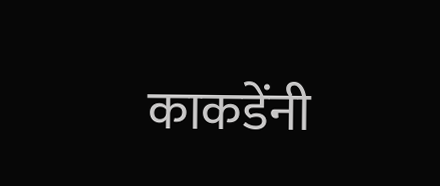काकडेंनी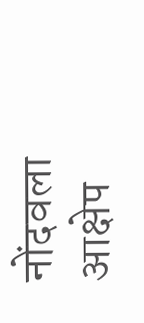नोंदवला आक्षेप